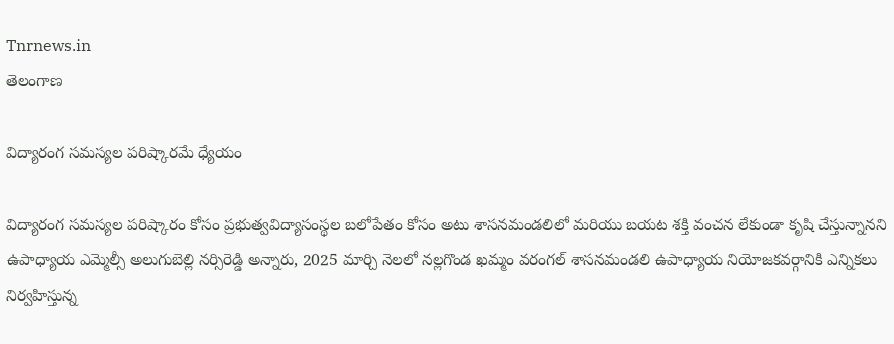Tnrnews.in
తెలంగాణ

విద్యారంగ సమస్యల పరిష్కారమే ధ్యేయం

విద్యారంగ సమస్యల పరిష్కారం కోసం ప్రభుత్వవిద్యాసంస్థల బలోపేతం కోసం అటు శాసనమండలిలో మరియు బయట శక్తి వంచన లేకుండా కృషి చేస్తున్నానని ఉపాధ్యాయ ఎమ్మెల్సీ అలుగుబెల్లి నర్సిరెడ్డి అన్నారు, 2025 మార్చి నెలలో నల్లగొండ ఖమ్మం వరంగల్ శాసనమండలి ఉపాధ్యాయ నియోజకవర్గానికి ఎన్నికలు నిర్వహిస్తున్న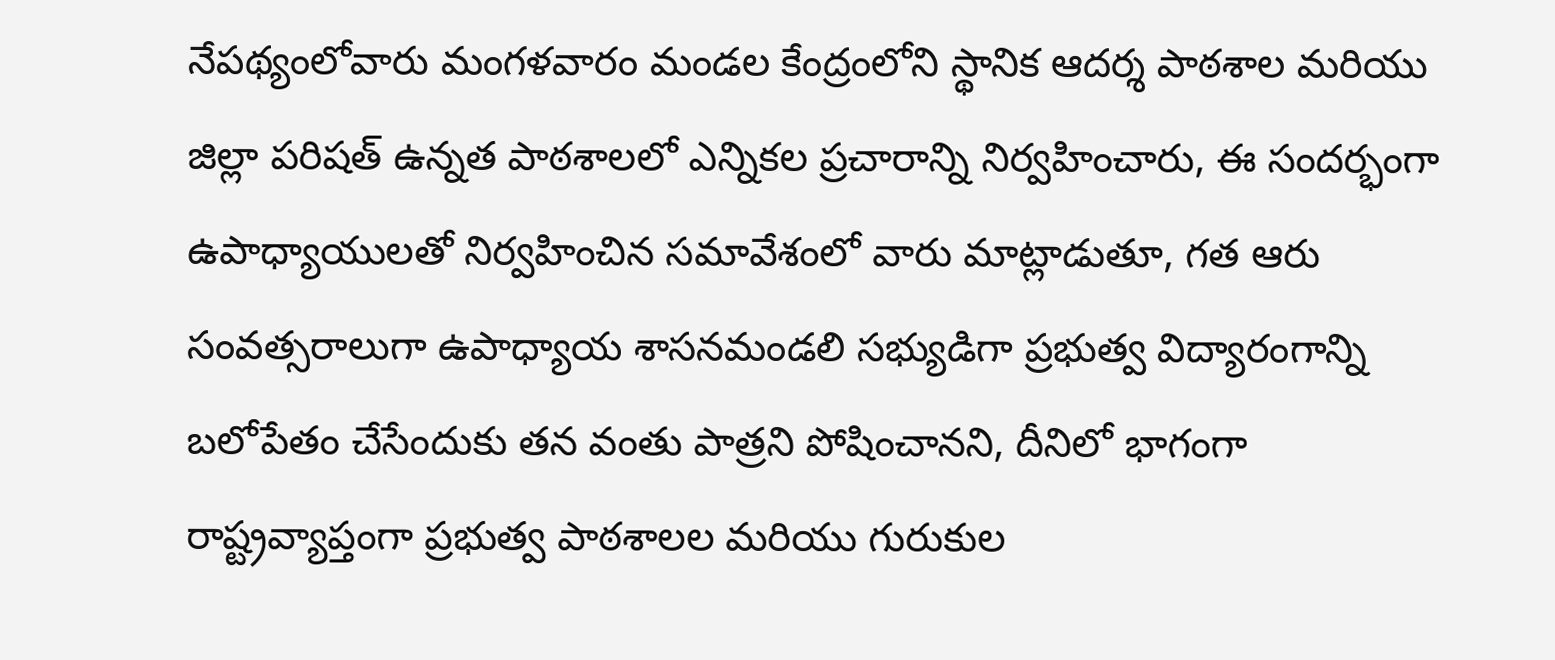నేపథ్యంలోవారు మంగళవారం మండల కేంద్రంలోని స్థానిక ఆదర్శ పాఠశాల మరియు జిల్లా పరిషత్ ఉన్నత పాఠశాలలో ఎన్నికల ప్రచారాన్ని నిర్వహించారు, ఈ సందర్భంగా ఉపాధ్యాయులతో నిర్వహించిన సమావేశంలో వారు మాట్లాడుతూ, గత ఆరు సంవత్సరాలుగా ఉపాధ్యాయ శాసనమండలి సభ్యుడిగా ప్రభుత్వ విద్యారంగాన్ని బలోపేతం చేసేందుకు తన వంతు పాత్రని పోషించానని, దీనిలో భాగంగా రాష్ట్రవ్యాప్తంగా ప్రభుత్వ పాఠశాలల మరియు గురుకుల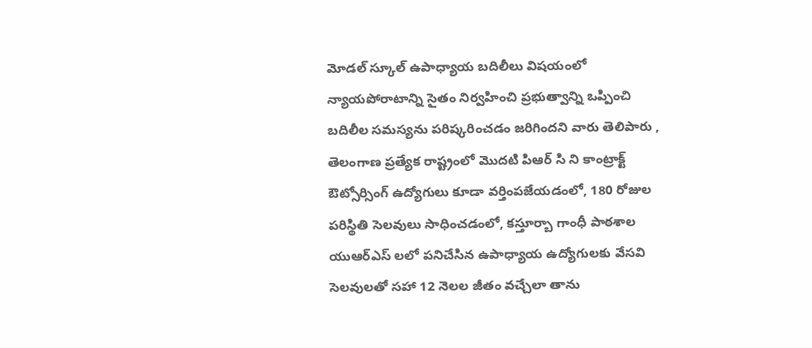మోడల్ స్కూల్ ఉపాధ్యాయ బదిలీలు విషయంలో న్యాయపోరాటాన్ని సైతం నిర్వహించి ప్రభుత్వాన్ని ఒప్పించి బదిలీల సమస్యను పరిష్కరించడం జరిగిందని వారు తెలిపారు , తెలంగాణ ప్రత్యేక రాష్ట్రంలో మొదటి పిఆర్ సి ని కాంట్రాక్ట్ ఔట్సోర్సింగ్ ఉద్యోగులు కూడా వర్తింపజేయడంలో, 180 రోజుల పరిస్థితి సెలవులు సాధించడంలో, కస్తూర్బా గాంధీ పాఠశాల యుఆర్ఎస్ లలో పనిచేసిన ఉపాధ్యాయ ఉద్యోగులకు వేసవి సెలవులతో సహా 12 నెలల జీతం వచ్చేలా తాను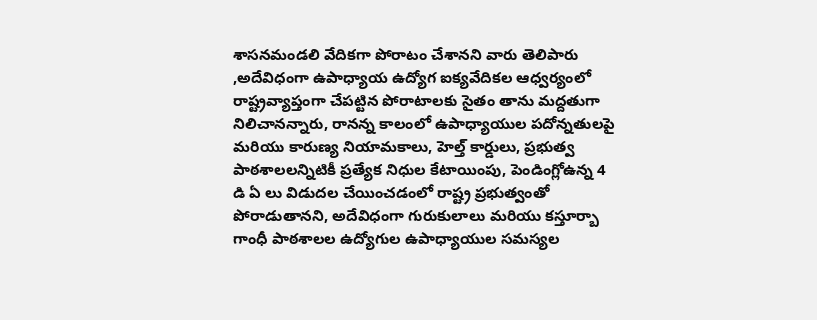శాసనమండలి వేదికగా పోరాటం చేశానని వారు తెలిపారు ,అదేవిధంగా ఉపాధ్యాయ ఉద్యోగ ఐక్యవేదికల ఆధ్వర్యంలో రాష్ట్రవ్యాప్తంగా చేపట్టిన పోరాటాలకు సైతం తాను మద్దతుగా నిలిచానన్నారు, రానన్న కాలంలో ఉపాధ్యాయుల పదోన్నతులపై మరియు కారుణ్య నియామకాలు, హెల్త్ కార్డులు, ప్రభుత్వ పాఠశాలలన్నిటికీ ప్రత్యేక నిధుల కేటాయింపు, పెండింగ్లోఉన్న 4 డి ఏ లు విడుదల చేయించడంలో రాష్ట్ర ప్రభుత్వంతో పోరాడుతానని, అదేవిధంగా గురుకులాలు మరియు కస్తూర్బా గాంధీ పాఠశాలల ఉద్యోగుల ఉపాధ్యాయుల సమస్యల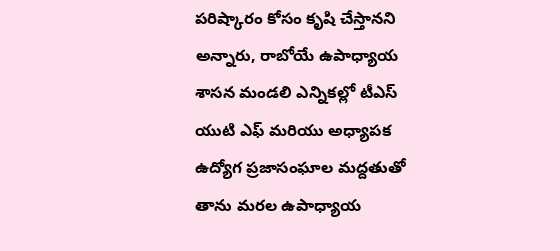పరిష్కారం కోసం కృషి చేస్తానని అన్నారు, రాబోయే ఉపాధ్యాయ శాసన మండలి ఎన్నికల్లో టీఎస్ యుటి ఎఫ్ మరియు అధ్యాపక ఉద్యోగ ప్రజాసంఘాల మద్దతుతో తాను మరల ఉపాధ్యాయ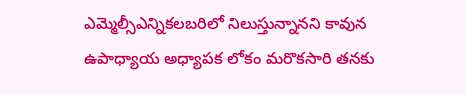ఎమ్మెల్సీఎన్నికలబరిలో నిలుస్తున్నానని కావున ఉపాధ్యాయ అధ్యాపక లోకం మరొకసారి తనకు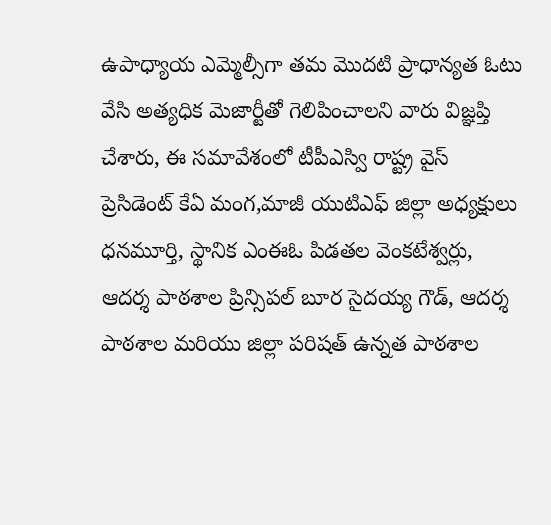ఉపాధ్యాయ ఎమ్మెల్సీగా తమ మొదటి ప్రాధాన్యత ఓటు వేసి అత్యధిక మెజార్టీతో గెలిపించాలని వారు విజ్ఞప్తి చేశారు, ఈ సమావేశంలో టీపీఎస్వి రాష్ట్ర వైస్ ప్రెసిడెంట్ కేఏ మంగ,మాజీ యుటిఎఫ్ జిల్లా అధ్యక్షులు ధనమూర్తి, స్థానిక ఎంఈఓ పిడతల వెంకటేశ్వర్లు, ఆదర్శ పాఠశాల ప్రిన్సిపల్ బూర సైదయ్య గౌడ్, ఆదర్శ పాఠశాల మరియు జిల్లా పరిషత్ ఉన్నత పాఠశాల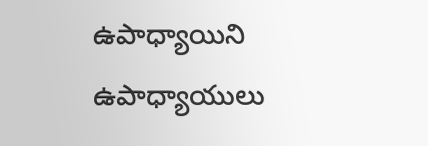ఉపాధ్యాయిని ఉపాధ్యాయులు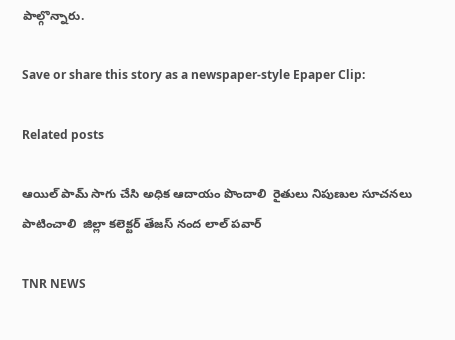పాల్గొన్నారు.

Save or share this story as a newspaper-style Epaper Clip:

Related posts

ఆయిల్ పామ్ సాగు చేసి అధిక ఆదాయం పొందాలి  రైతులు నిపుణుల సూచనలు పాటించాలి  జిల్లా కలెక్టర్ తేజస్ నంద లాల్ పవార్

TNR NEWS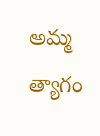అమ్మ త్యాగం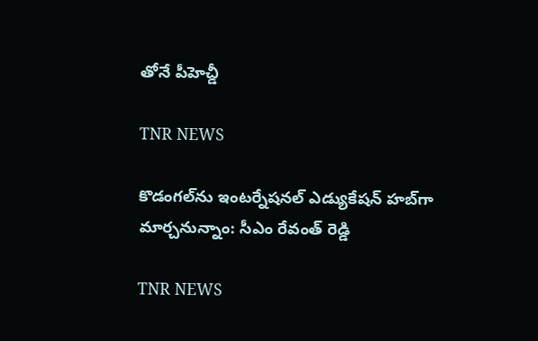తోనే పీహెచ్డీ

TNR NEWS

కొడంగల్‌ను ఇంటర్నేషనల్ ఎడ్యుకేషన్ హబ్‌గా మార్చనున్నాం: సీఎం రేవంత్ రెడ్డి

TNR NEWS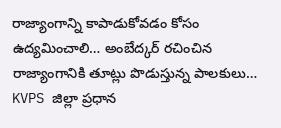రాజ్యాంగాన్ని కాపాడుకోవడం కోసం ఉద్యమించాలి… అంబేద్కర్ రచించిన రాజ్యాంగానికి తూట్లు పొడుస్తున్న పాలకులు… KVPS జిల్లా ప్రధాన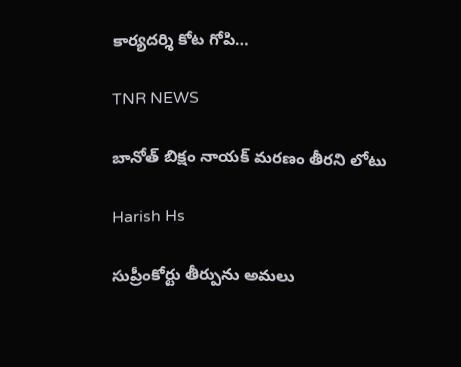కార్యదర్శి కోట గోపి…

TNR NEWS

బానోత్ బిక్షం నాయక్ మరణం తీరని లోటు

Harish Hs

సుప్రీంకోర్టు తీర్పును అమలు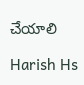చేయాలి

Harish Hs